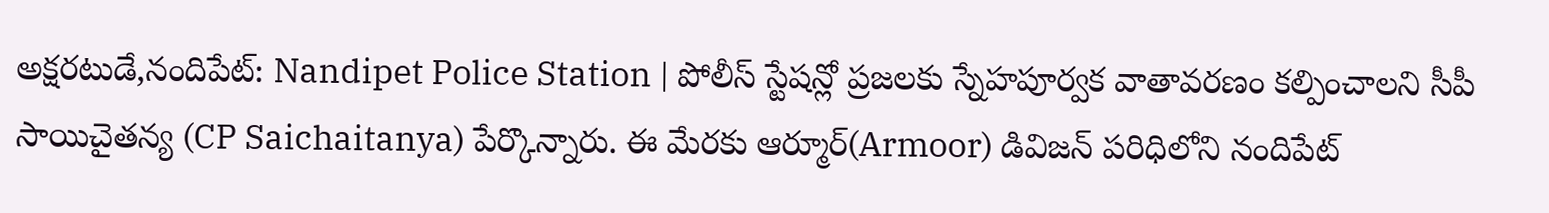అక్షరటుడే,నందిపేట్: Nandipet Police Station | పోలీస్ స్టేషన్లో ప్రజలకు స్నేహపూర్వక వాతావరణం కల్పించాలని సీపీ సాయిచైతన్య (CP Saichaitanya) పేర్కొన్నారు. ఈ మేరకు ఆర్మూర్(Armoor) డివిజన్ పరిధిలోని నందిపేట్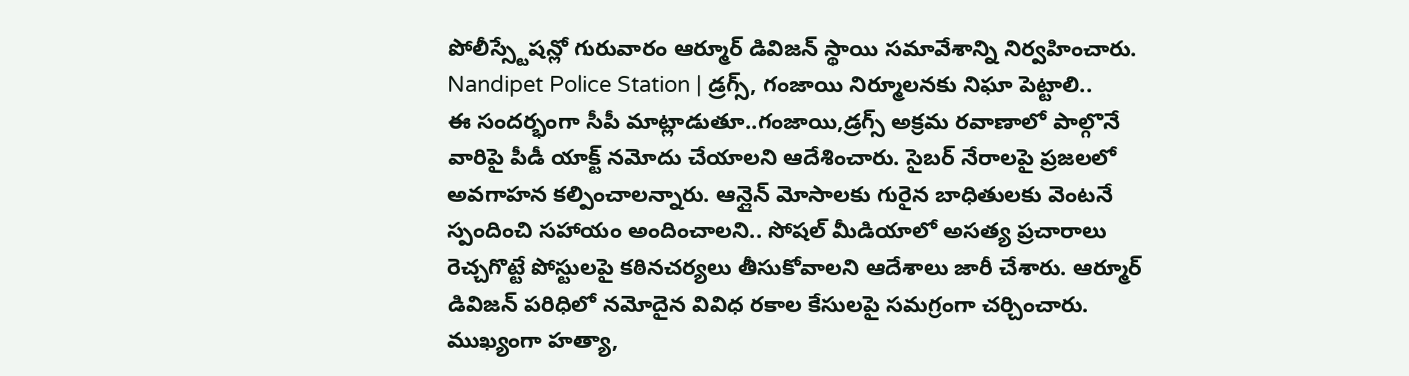పోలీస్స్టేషన్లో గురువారం ఆర్మూర్ డివిజన్ స్థాయి సమావేశాన్ని నిర్వహించారు.
Nandipet Police Station | డ్రగ్స్, గంజాయి నిర్మూలనకు నిఘా పెట్టాలి..
ఈ సందర్భంగా సీపీ మాట్లాడుతూ..గంజాయి,డ్రగ్స్ అక్రమ రవాణాలో పాల్గొనే వారిపై పీడీ యాక్ట్ నమోదు చేయాలని ఆదేశించారు. సైబర్ నేరాలపై ప్రజలలో అవగాహన కల్పించాలన్నారు. ఆన్లైన్ మోసాలకు గురైన బాధితులకు వెంటనే స్పందించి సహాయం అందించాలని.. సోషల్ మీడియాలో అసత్య ప్రచారాలు రెచ్చగొట్టే పోస్టులపై కఠినచర్యలు తీసుకోవాలని ఆదేశాలు జారీ చేశారు. ఆర్మూర్ డివిజన్ పరిధిలో నమోదైన వివిధ రకాల కేసులపై సమగ్రంగా చర్చించారు. ముఖ్యంగా హత్యా,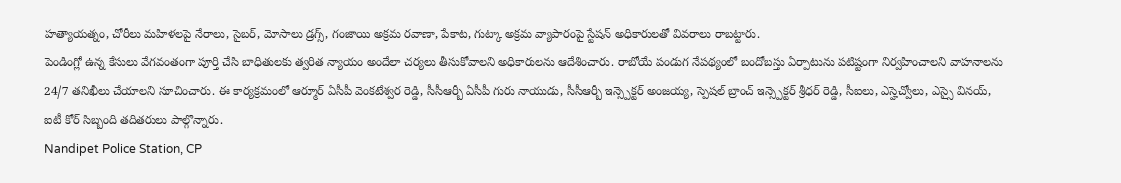హత్యాయత్నం, చోరీలు మహిళలపై నేరాలు, సైబర్, మోసాలు డ్రగ్స్, గంజాయి అక్రమ రవాణా, పేకాట, గుట్కా అక్రమ వ్యాపారంపై స్టేషన్ అధికారులతో వివరాలు రాబట్టారు.
పెండింగ్లో ఉన్న కేసులు వేగవంతంగా పూర్తి చేసి బాధితులకు త్వరిత న్యాయం అందేలా చర్యలు తీసుకోవాలని అధికారులను ఆదేశించారు. రాబోయే పండుగ నేపథ్యంలో బందోబస్తు ఏర్పాటును పటిష్టంగా నిర్వహించాలని వాహనాలను 24/7 తనిఖీలు చేయాలని సూచించారు. ఈ కార్యక్రమంలో ఆర్మూర్ ఏసీపీ వెంకటేశ్వర రెడ్డి, సీసీఆర్బీ ఏసీపీ గురు నాయుడు, సీసీఆర్బీ ఇన్స్పెక్టర్ అంజయ్య, స్పెషల్ బ్రాంచ్ ఇన్స్పెక్టర్ శ్రీధర్ రెడ్డి, సీఐలు, ఎస్హెచ్వోలు, ఎస్సై వినయ్, ఐటీ కోర్ సిబ్బంది తదితరులు పాల్గొన్నారు.
Nandipet Police Station, CP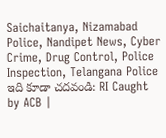Saichaitanya, Nizamabad Police, Nandipet News, Cyber Crime, Drug Control, Police Inspection, Telangana Police
ఇది కూడా చదవండి: RI Caught by ACB |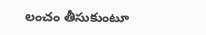లంచం తీసుకుంటూ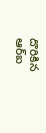దొరికిన ఆర్ఐ